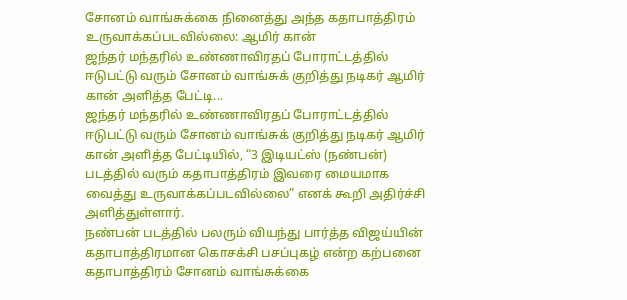சோனம் வாங்சுக்கை நினைத்து அந்த கதாபாத்திரம் உருவாக்கப்படவில்லை: ஆமிர் கான்
ஜந்தர் மந்தரில் உண்ணாவிரதப் போராட்டத்தில் ஈடுபட்டு வரும் சோனம் வாங்சுக் குறித்து நடிகர் ஆமிர் கான் அளித்த பேட்டி...
ஜந்தர் மந்தரில் உண்ணாவிரதப் போராட்டத்தில் ஈடுபட்டு வரும் சோனம் வாங்சுக் குறித்து நடிகர் ஆமிர் கான் அளித்த பேட்டியில், “3 இடியட்ஸ் (நண்பன்) படத்தில் வரும் கதாபாத்திரம் இவரை மையமாக வைத்து உருவாக்கப்படவில்லை” எனக் கூறி அதிர்ச்சி அளித்துள்ளார்.
நண்பன் படத்தில் பலரும் வியந்து பார்த்த விஜய்யின் கதாபாத்திரமான கொசக்சி பசப்புகழ் என்ற கற்பனை கதாபாத்திரம் சோனம் வாங்சுக்கை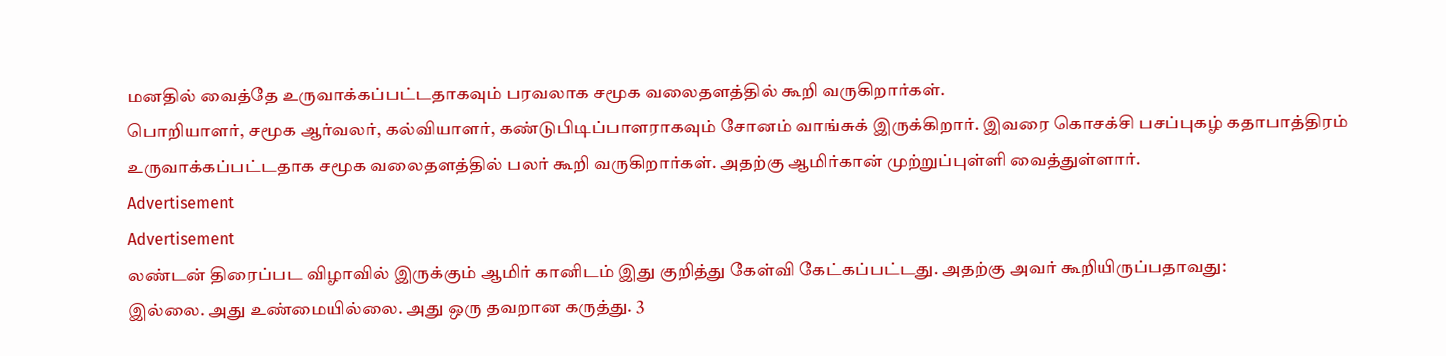மனதில் வைத்தே உருவாக்கப்பட்டதாகவும் பரவலாக சமூக வலைதளத்தில் கூறி வருகிறார்கள்.
பொறியாளர், சமூக ஆர்வலர், கல்வியாளர், கண்டுபிடிப்பாளராகவும் சோனம் வாங்சுக் இருக்கிறார். இவரை கொசக்சி பசப்புகழ் கதாபாத்திரம் உருவாக்கப்பட்டதாக சமூக வலைதளத்தில் பலர் கூறி வருகிறார்கள். அதற்கு ஆமிர்கான் முற்றுப்புள்ளி வைத்துள்ளார்.
Advertisement
Advertisement
லண்டன் திரைப்பட விழாவில் இருக்கும் ஆமிர் கானிடம் இது குறித்து கேள்வி கேட்கப்பட்டது. அதற்கு அவர் கூறியிருப்பதாவது:
இல்லை. அது உண்மையில்லை. அது ஒரு தவறான கருத்து. 3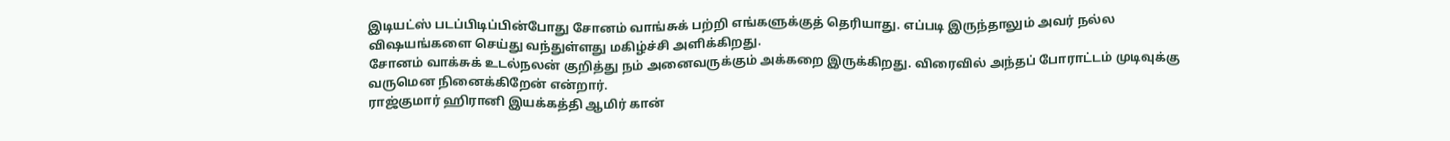இடியட்ஸ் படப்பிடிப்பின்போது சோனம் வாங்சுக் பற்றி எங்களுக்குத் தெரியாது. எப்படி இருந்தாலும் அவர் நல்ல விஷயங்களை செய்து வந்துள்ளது மகிழ்ச்சி அளிக்கிறது.
சோனம் வாக்சுக் உடல்நலன் குறித்து நம் அனைவருக்கும் அக்கறை இருக்கிறது. விரைவில் அந்தப் போராட்டம் முடிவுக்கு வருமென நினைக்கிறேன் என்றார்.
ராஜ்குமார் ஹிரானி இயக்கத்தி ஆமிர் கான்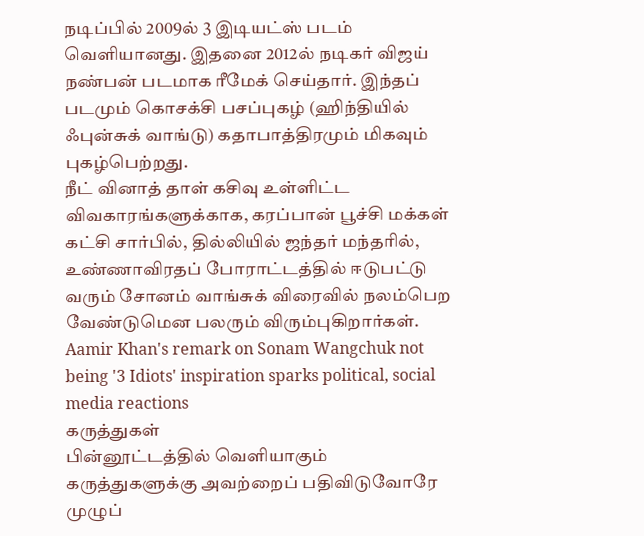நடிப்பில் 2009ல் 3 இடியட்ஸ் படம் வெளியானது. இதனை 2012ல் நடிகர் விஜய் நண்பன் படமாக ரீமேக் செய்தார். இந்தப் படமும் கொசக்சி பசப்புகழ் (ஹிந்தியில் ஃபுன்சுக் வாங்டு) கதாபாத்திரமும் மிகவும் புகழ்பெற்றது.
நீட் வினாத் தாள் கசிவு உள்ளிட்ட விவகாரங்களுக்காக, கரப்பான் பூச்சி மக்கள் கட்சி சார்பில், தில்லியில் ஜந்தர் மந்தரில், உண்ணாவிரதப் போராட்டத்தில் ஈடுபட்டு வரும் சோனம் வாங்சுக் விரைவில் நலம்பெற வேண்டுமென பலரும் விரும்புகிறார்கள்.
Aamir Khan's remark on Sonam Wangchuk not being '3 Idiots' inspiration sparks political, social media reactions
கருத்துகள்
பின்னூட்டத்தில் வெளியாகும் கருத்துகளுக்கு அவற்றைப் பதிவிடுவோரே முழுப்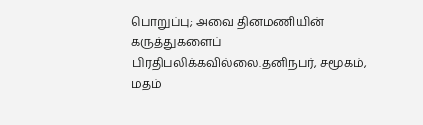பொறுப்பு; அவை தினமணியின் கருத்துகளைப் பிரதிபலிக்கவில்லை.தனிநபர், சமூகம், மதம்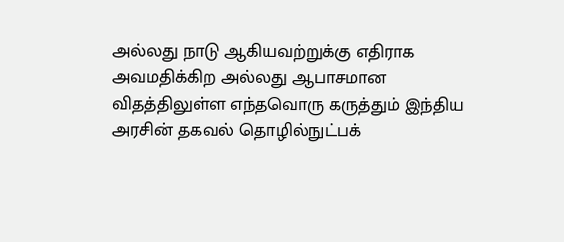அல்லது நாடு ஆகியவற்றுக்கு எதிராக அவமதிக்கிற அல்லது ஆபாசமான விதத்திலுள்ள எந்தவொரு கருத்தும் இந்திய அரசின் தகவல் தொழில்நுட்பக்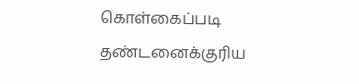கொள்கைப்படி தண்டனைக்குரிய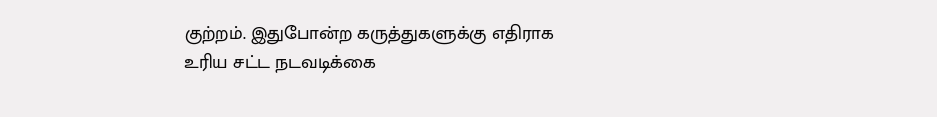குற்றம். இதுபோன்ற கருத்துகளுக்கு எதிராக உரிய சட்ட நடவடிக்கை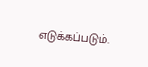எடுக்கப்படும்.